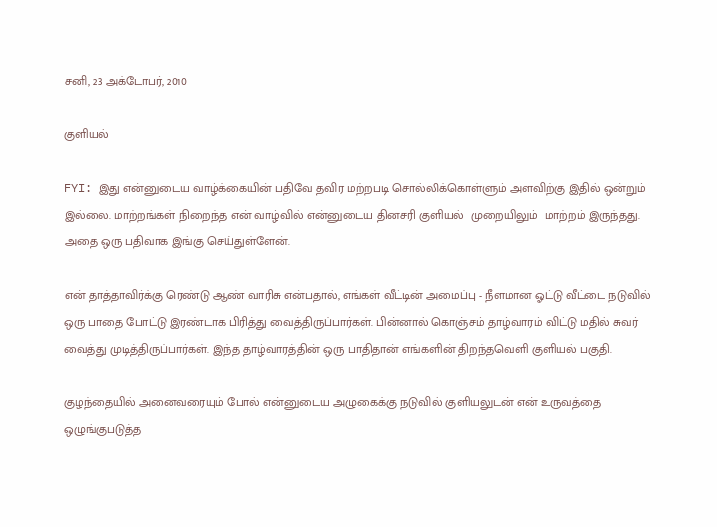சனி, 23 அக்டோபர், 2010

குளியல்

FYI: இது என்னுடைய வாழ்க்கையின் பதிவே தவிர மற்றபடி சொல்லிக்கொள்ளும் அளவிற்கு இதில் ஒன்றும் இல்லை. மாற்றங்கள் நிறைந்த என் வாழ்வில் என்னுடைய தினசரி குளியல்  முறையிலும்  மாற்றம் இருந்தது. அதை ஒரு பதிவாக இங்கு செய்துள்ளேன்.

என் தாத்தாவிர்க்கு ரெண்டு ஆண் வாரிசு என்பதால், எங்கள் வீட்டின் அமைப்பு - நீளமான ஓட்டு வீட்டை நடுவில் ஒரு பாதை போட்டு இரண்டாக பிரித்து வைத்திருப்பார்கள். பின்னால் கொஞ்சம் தாழ்வாரம் விட்டு மதில் சுவர் வைத்து முடித்திருப்பார்கள். இந்த தாழ்வாரத்தின் ஒரு பாதிதான் எங்களின் திறந்தவெளி குளியல் பகுதி.

குழந்தையில் அனைவரையும் போல் என்னுடைய அழுகைக்கு நடுவில் குளியலுடன் என் உருவத்தை ஒழுங்குபடுத்த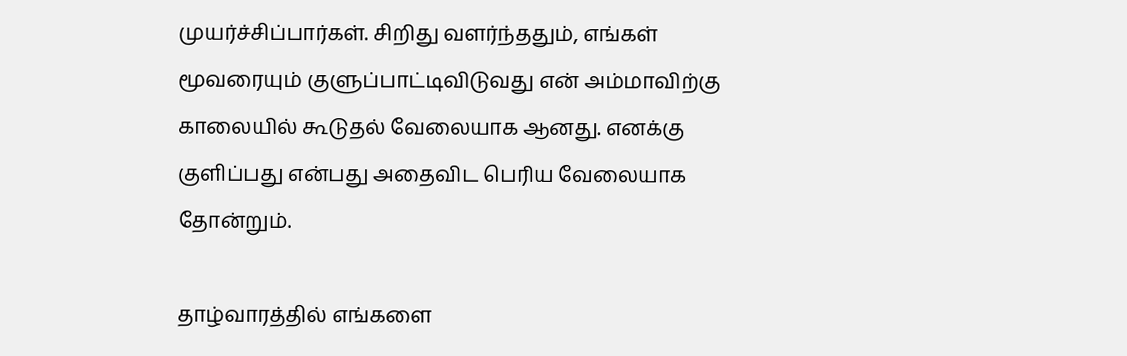முயர்ச்சிப்பார்கள். சிறிது வளர்ந்ததும், எங்கள் மூவரையும் குளுப்பாட்டிவிடுவது என் அம்மாவிற்கு காலையில் கூடுதல் வேலையாக ஆனது. எனக்கு குளிப்பது என்பது அதைவிட பெரிய வேலையாக தோன்றும்.

தாழ்வாரத்தில் எங்களை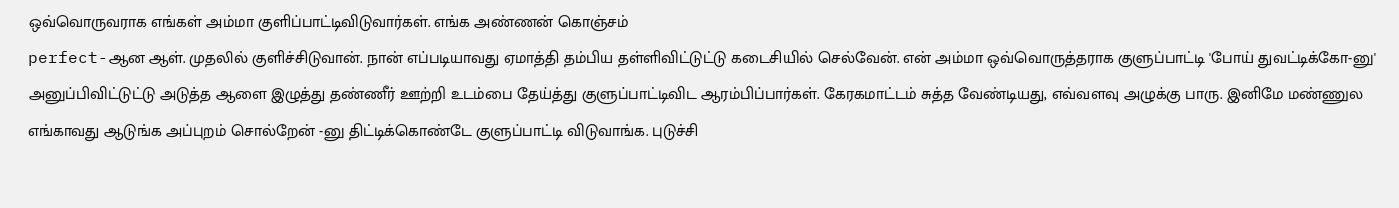ஒவ்வொருவராக எங்கள் அம்மா குளிப்பாட்டிவிடுவார்கள். எங்க அண்ணன் கொஞ்சம்
perfect-ஆன ஆள். முதலில் குளிச்சிடுவான். நான் எப்படியாவது ஏமாத்தி தம்பிய தள்ளிவிட்டுட்டு கடைசியில் செல்வேன். என் அம்மா ஒவ்வொருத்தராக குளுப்பாட்டி 'போய் துவட்டிக்கோ-னு' அனுப்பிவிட்டுட்டு அடுத்த ஆளை இழுத்து தண்ணீர் ஊற்றி உடம்பை தேய்த்து குளுப்பாட்டிவிட ஆரம்பிப்பார்கள். கேரகமாட்டம் சுத்த வேண்டியது, எவ்வளவு அழுக்கு பாரு. இனிமே மண்ணுல எங்காவது ஆடுங்க அப்புறம் சொல்றேன் -னு திட்டிக்கொண்டே குளுப்பாட்டி விடுவாங்க. புடுச்சி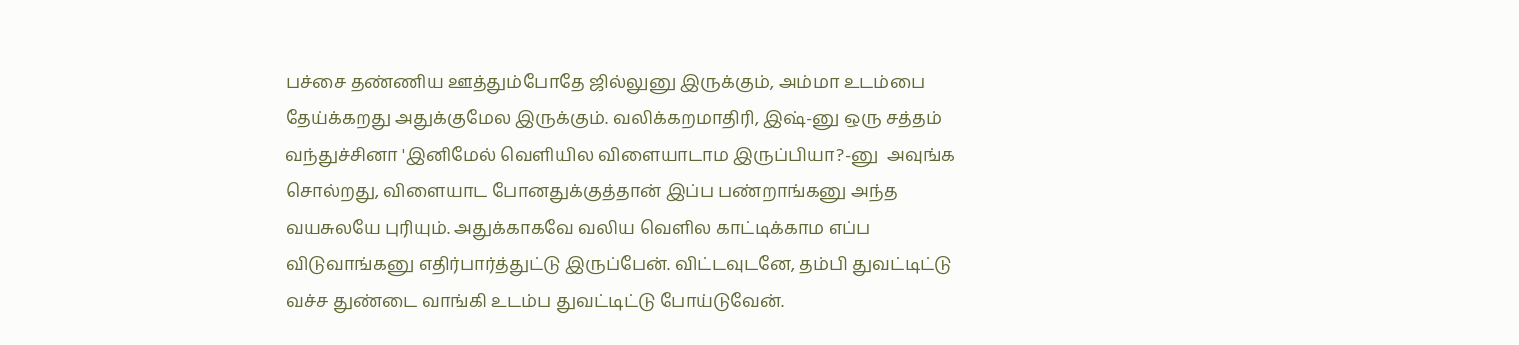பச்சை தண்ணிய ஊத்தும்போதே ஜில்லுனு இருக்கும், அம்மா உடம்பை தேய்க்கறது அதுக்குமேல இருக்கும். வலிக்கறமாதிரி, இஷ்-னு ஒரு சத்தம் வந்துச்சினா 'இனிமேல் வெளியில விளையாடாம இருப்பியா?-னு  அவுங்க சொல்றது, விளையாட போனதுக்குத்தான் இப்ப பண்றாங்கனு அந்த வயசுலயே புரியும். அதுக்காகவே வலிய வெளில காட்டிக்காம எப்ப விடுவாங்கனு எதிர்பார்த்துட்டு இருப்பேன். விட்டவுடனே, தம்பி துவட்டிட்டு வச்ச துண்டை வாங்கி உடம்ப துவட்டிட்டு போய்டுவேன்.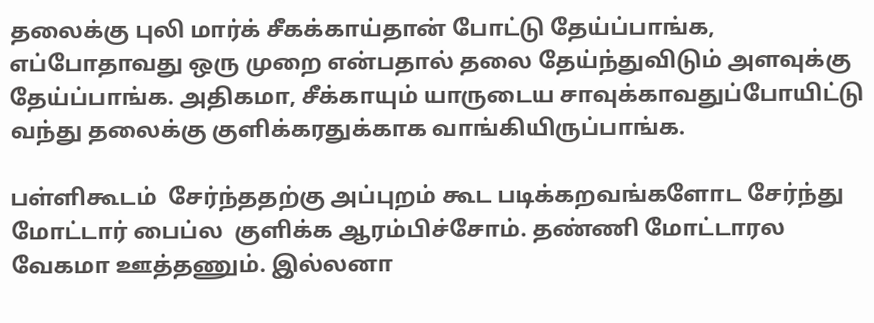தலைக்கு புலி மார்க் சீகக்காய்தான் போட்டு தேய்ப்பாங்க, எப்போதாவது ஒரு முறை என்பதால் தலை தேய்ந்துவிடும் அளவுக்கு தேய்ப்பாங்க. அதிகமா, சீக்காயும் யாருடைய சாவுக்காவதுப்போயிட்டு வந்து தலைக்கு குளிக்கரதுக்காக வாங்கியிருப்பாங்க.

பள்ளிகூடம்  சேர்ந்ததற்கு அப்புறம் கூட படிக்கறவங்களோட சேர்ந்து மோட்டார் பைப்ல  குளிக்க ஆரம்பிச்சோம். தண்ணி மோட்டாரல வேகமா ஊத்தணும். இல்லனா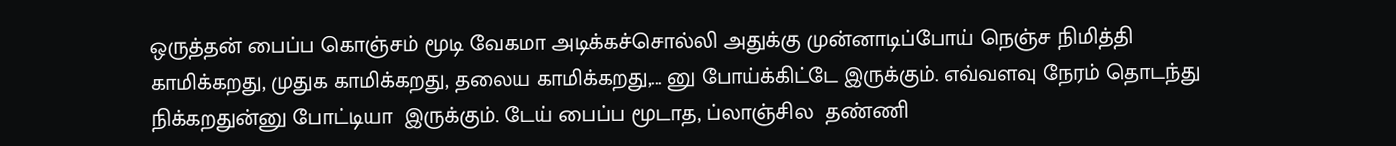ஒருத்தன் பைப்ப கொஞ்சம் மூடி வேகமா அடிக்கச்சொல்லி அதுக்கு முன்னாடிப்போய் நெஞ்ச நிமித்தி காமிக்கறது, முதுக காமிக்கறது, தலைய காமிக்கறது,... னு போய்க்கிட்டே இருக்கும். எவ்வளவு நேரம் தொடந்து நிக்கறதுன்னு போட்டியா  இருக்கும். டேய் பைப்ப மூடாத, ப்லாஞ்சில  தண்ணி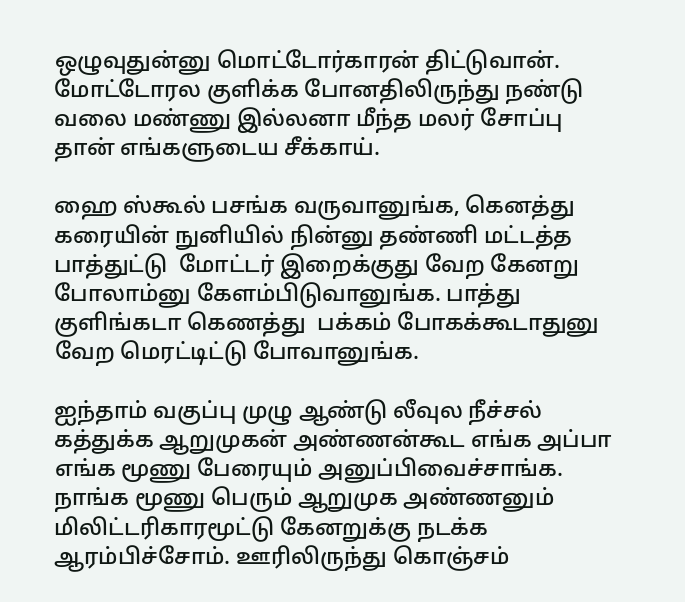ஒழுவுதுன்னு மொட்டோர்காரன் திட்டுவான். மோட்டோரல குளிக்க போனதிலிருந்து நண்டு வலை மண்ணு இல்லனா மீந்த மலர் சோப்பு தான் எங்களுடைய சீக்காய்.

ஹை ஸ்கூல் பசங்க வருவானுங்க, கெனத்து கரையின் நுனியில் நின்னு தண்ணி மட்டத்த பாத்துட்டு  மோட்டர் இறைக்குது வேற கேனறு போலாம்னு கேளம்பிடுவானுங்க. பாத்து குளிங்கடா கெணத்து  பக்கம் போகக்கூடாதுனு வேற மெரட்டிட்டு போவானுங்க.

ஐந்தாம் வகுப்பு முழு ஆண்டு லீவுல நீச்சல் கத்துக்க ஆறுமுகன் அண்ணன்கூட எங்க அப்பா எங்க மூணு பேரையும் அனுப்பிவைச்சாங்க. நாங்க மூணு பெரும் ஆறுமுக அண்ணனும் மிலிட்டரிகாரமூட்டு கேனறுக்கு நடக்க ஆரம்பிச்சோம். ஊரிலிருந்து கொஞ்சம்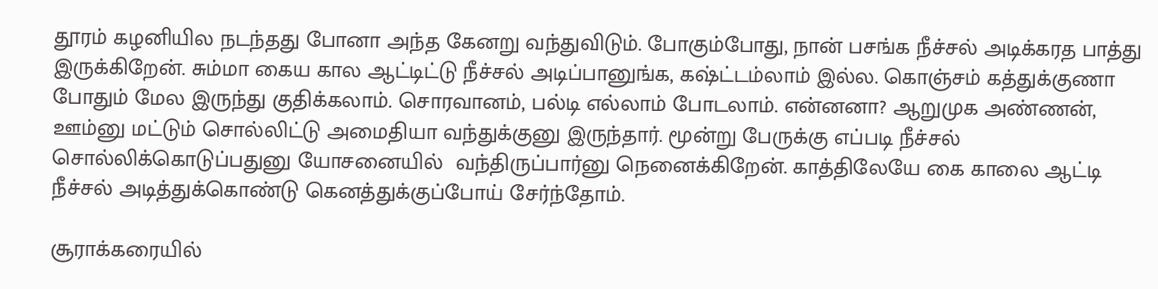தூரம் கழனியில நடந்தது போனா அந்த கேனறு வந்துவிடும். போகும்போது, நான் பசங்க நீச்சல் அடிக்கரத பாத்து இருக்கிறேன். சும்மா கைய கால ஆட்டிட்டு நீச்சல் அடிப்பானுங்க, கஷ்ட்டம்லாம் இல்ல. கொஞ்சம் கத்துக்குணா போதும் மேல இருந்து குதிக்கலாம். சொரவானம், பல்டி எல்லாம் போடலாம். என்னனா? ஆறுமுக அண்ணன், ஊம்னு மட்டும் சொல்லிட்டு அமைதியா வந்துக்குனு இருந்தார். மூன்று பேருக்கு எப்படி நீச்சல் சொல்லிக்கொடுப்பதுனு யோசனையில்  வந்திருப்பார்னு நெனைக்கிறேன். காத்திலேயே கை காலை ஆட்டி நீச்சல் அடித்துக்கொண்டு கெனத்துக்குப்போய் சேர்ந்தோம்.

சூராக்கரையில்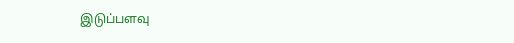இடுப்பளவு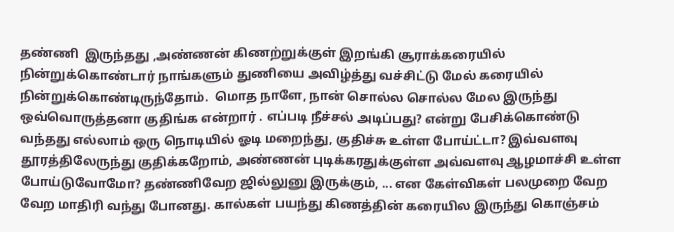தண்ணி  இருந்தது ,அண்ணன் கிணற்றுக்குள் இறங்கி சூராக்கரையில் நின்றுக்கொண்டார் நாங்களும் துணியை அவிழ்த்து வச்சிட்டு மேல் கரையில் நின்றுக்கொண்டிருந்தோம்.  மொத நாளே, நான் சொல்ல சொல்ல மேல இருந்து ஒவ்வொருத்தனா குதிங்க என்றார் . எப்படி நீச்சல் அடிப்பது? என்று பேசிக்கொண்டு வந்தது எல்லாம் ஒரு நொடியில் ஓடி மறைந்து, குதிச்சு உள்ள போய்ட்டா? இவ்வளவு தூரத்திலேருந்து குதிக்கறோம், அண்ணன் புடிக்கரதுக்குள்ள அவ்வளவு ஆழமாச்சி உள்ள போய்டுவோமோ? தண்ணிவேற ஜில்லுனு இருக்கும், ... என கேள்விகள் பலமுறை வேற வேற மாதிரி வந்து போனது. கால்கள் பயந்து கிணத்தின் கரையில இருந்து கொஞ்சம்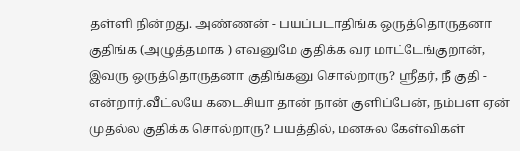தள்ளி நின்றது. அண்ணன் - பயப்படாதிங்க ஒருத்தொருதனா குதிங்க (அழுத்தமாக ) எவனுமே குதிக்க வர மாட்டேங்குறான், இவரு ஒருத்தொருதனா குதிங்கனு சொல்றாரு? ஸ்ரீதர், நீ குதி - என்றார்.வீட்லயே கடைசியா தான் நான் குளிப்பேன், நம்பள ஏன் முதல்ல குதிக்க சொல்றாரு? பயத்தில், மனசுல கேள்விகள்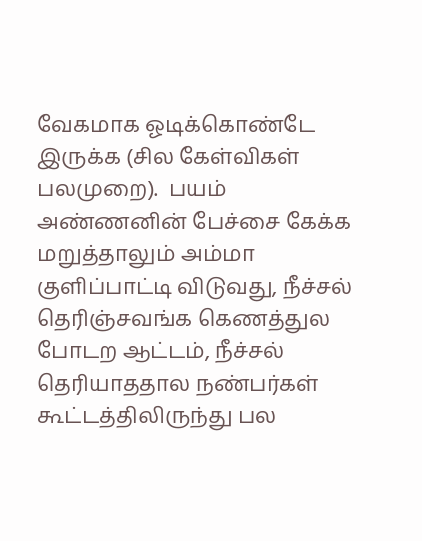வேகமாக ஓடிக்கொண்டே இருக்க (சில கேள்விகள் பலமுறை).  பயம் அண்ணனின் பேச்சை கேக்க மறுத்தாலும் அம்மா குளிப்பாட்டி விடுவது, நீச்சல் தெரிஞ்சவங்க கெணத்துல போடற ஆட்டம், நீச்சல் தெரியாததால நண்பர்கள் கூட்டத்திலிருந்து பல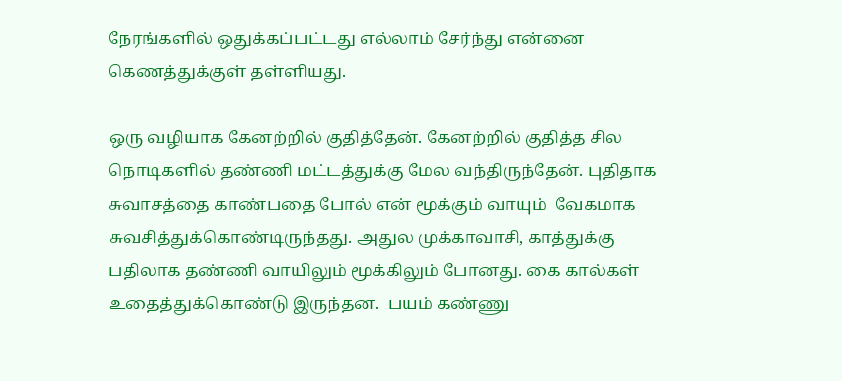நேரங்களில் ஒதுக்கப்பட்டது எல்லாம் சேர்ந்து என்னை கெணத்துக்குள் தள்ளியது.

ஒரு வழியாக கேனற்றில் குதித்தேன். கேனற்றில் குதித்த சில நொடிகளில் தண்ணி மட்டத்துக்கு மேல வந்திருந்தேன். புதிதாக சுவாசத்தை காண்பதை போல் என் மூக்கும் வாயும்  வேகமாக சுவசித்துக்கொண்டிருந்தது. அதுல முக்காவாசி, காத்துக்கு பதிலாக தண்ணி வாயிலும் மூக்கிலும் போனது. கை கால்கள் உதைத்துக்கொண்டு இருந்தன.  பயம் கண்ணு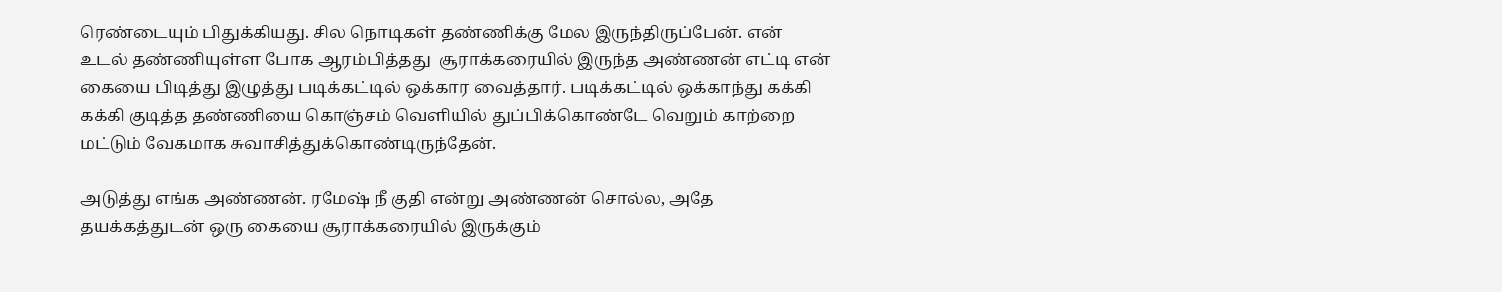ரெண்டையும் பிதுக்கியது. சில நொடிகள் தண்ணிக்கு மேல இருந்திருப்பேன். என் உடல் தண்ணியுள்ள போக ஆரம்பித்தது  சூராக்கரையில் இருந்த அண்ணன் எட்டி என் கையை பிடித்து இழுத்து படிக்கட்டில் ஒக்கார வைத்தார். படிக்கட்டில் ஒக்காந்து கக்கி கக்கி குடித்த தண்ணியை கொஞ்சம் வெளியில் துப்பிக்கொண்டே வெறும் காற்றை மட்டும் வேகமாக சுவாசித்துக்கொண்டிருந்தேன்.

அடுத்து எங்க அண்ணன். ரமேஷ் நீ குதி என்று அண்ணன் சொல்ல, அதே தயக்கத்துடன் ஒரு கையை சூராக்கரையில் இருக்கும்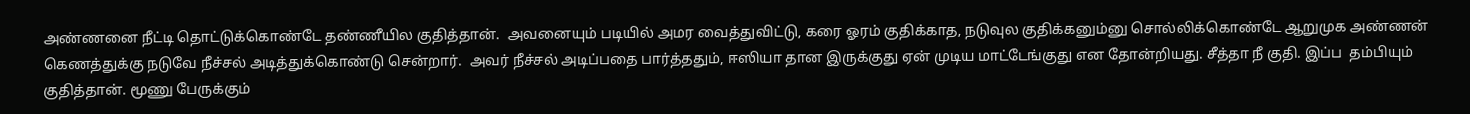அண்ணனை நீட்டி தொட்டுக்கொண்டே தண்ணீயில குதித்தான்.  அவனையும் படியில் அமர வைத்துவிட்டு, கரை ஓரம் குதிக்காத, நடுவுல குதிக்கனும்னு சொல்லிக்கொண்டே ஆறுமுக அண்ணன் கெணத்துக்கு நடுவே நீச்சல் அடித்துக்கொண்டு சென்றார்.  அவர் நீச்சல் அடிப்பதை பார்த்ததும், ஈஸியா தான இருக்குது ஏன் முடிய மாட்டேங்குது என தோன்றியது. சீத்தா நீ குதி. இப்ப  தம்பியும் குதித்தான். மூணு பேருக்கும்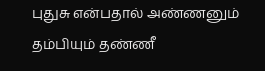புதுசு என்பதால் அண்ணனும் தம்பியும் தண்ணீ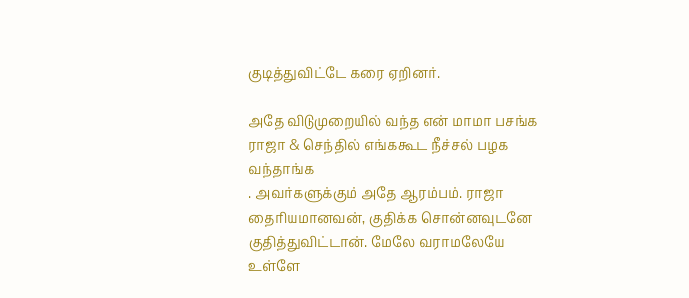குடித்துவிட்டே கரை ஏறினர்.

அதே விடுமுறையில் வந்த என் மாமா பசங்க ராஜா & செந்தில் எங்ககூட நீச்சல் பழக வந்தாங்க
. அவர்களுக்கும் அதே ஆரம்பம். ராஜா தைரியமானவன், குதிக்க சொன்னவுடனே குதித்துவிட்டான். மேலே வராமலேயே உள்ளே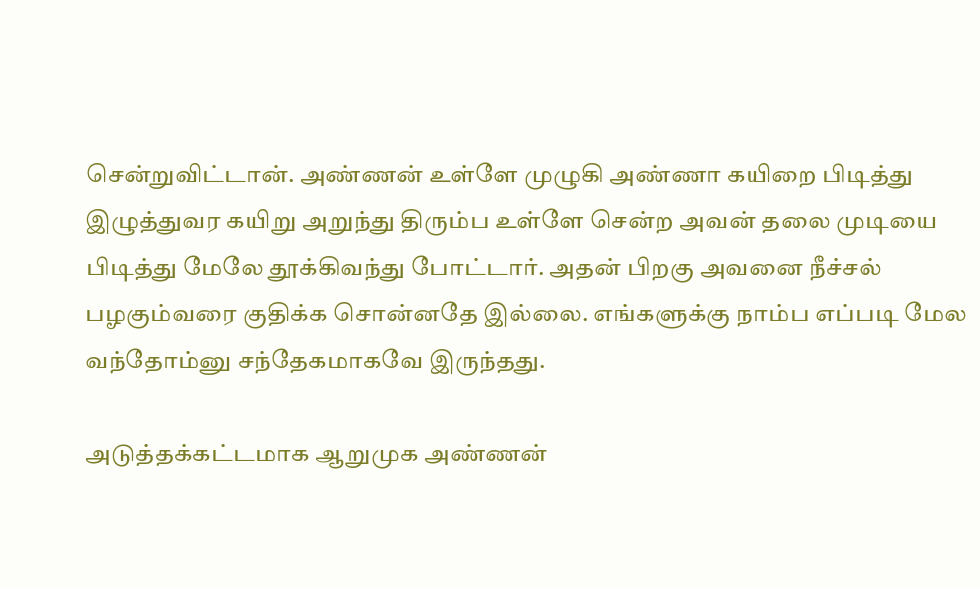சென்றுவிட்டான். அண்ணன் உள்ளே முழுகி அண்ணா கயிறை பிடித்து இழுத்துவர கயிறு அறுந்து திரும்ப உள்ளே சென்ற அவன் தலை முடியை பிடித்து மேலே தூக்கிவந்து போட்டார். அதன் பிறகு அவனை நீச்சல் பழகும்வரை குதிக்க சொன்னதே இல்லை. எங்களுக்கு நாம்ப எப்படி மேல வந்தோம்னு சந்தேகமாகவே இருந்தது.

அடுத்தக்கட்டமாக ஆறுமுக அண்ணன்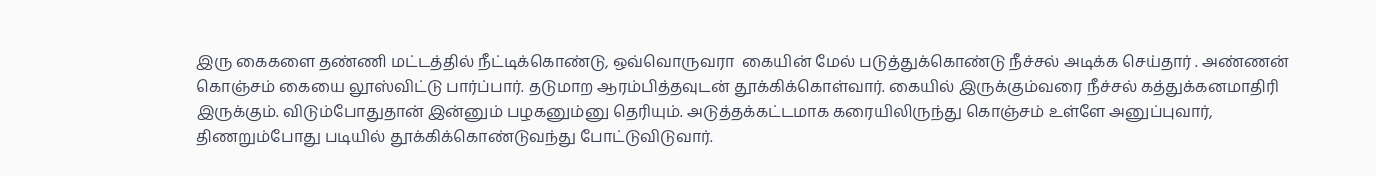இரு கைகளை தண்ணி மட்டத்தில் நீட்டிக்கொண்டு, ஒவ்வொருவரா  கையின் மேல் படுத்துக்கொண்டு நீச்சல் அடிக்க செய்தார் . அண்ணன் கொஞ்சம் கையை லூஸ்விட்டு பார்ப்பார். தடுமாற ஆரம்பித்தவுடன் தூக்கிக்கொள்வார். கையில் இருக்கும்வரை நீச்சல் கத்துக்கனமாதிரி இருக்கும். விடும்போதுதான் இன்னும் பழகனும்னு தெரியும். அடுத்தக்கட்டமாக கரையிலிருந்து கொஞ்சம் உள்ளே அனுப்புவார், திணறும்போது படியில் தூக்கிக்கொண்டுவந்து போட்டுவிடுவார்.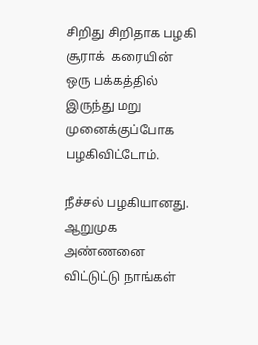சிறிது சிறிதாக பழகி சூராக்  கரையின் ஒரு பக்கத்தில் இருந்து மறு முனைக்குப்போக பழகிவிட்டோம்.

நீச்சல் பழகியானது.
ஆறுமுக அண்ணனை விட்டுட்டு நாங்கள்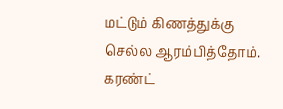மட்டும் கிணத்துக்கு செல்ல ஆரம்பித்தோம். கரண்ட்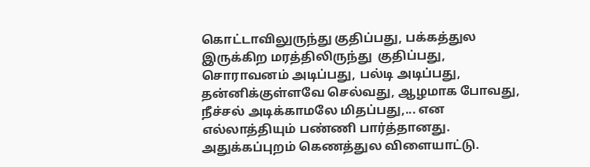கொட்டாவிலுருந்து குதிப்பது, பக்கத்துல இருக்கிற மரத்திலிருந்து  குதிப்பது, சொராவனம் அடிப்பது, பல்டி அடிப்பது, தன்னிக்குள்ளவே செல்வது, ஆழமாக போவது, நீச்சல் அடிக்காமலே மிதப்பது,... என எல்லாத்தியும் பண்ணி பார்த்தானது. அதுக்கப்புறம் கெணத்துல விளையாட்டு.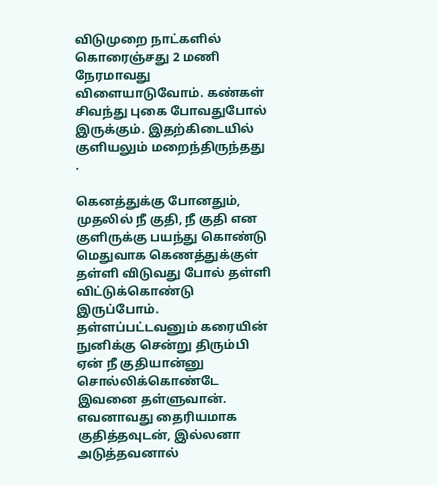விடுமுறை நாட்களில் கொரைஞ்சது 2 மணி நேரமாவது விளையாடுவோம். கண்கள் சிவந்து புகை போவதுபோல் இருக்கும். இதற்கிடையில் குளியலும் மறைந்திருந்தது .

கெனத்துக்கு போனதும், முதலில் நீ குதி, நீ குதி என குளிருக்கு பயந்து கொண்டு மெதுவாக கெணத்துக்குள் தள்ளி விடுவது போல் தள்ளி விட்டுக்கொண்டு இருப்போம். தள்ளப்பட்டவனும் கரையின் நுனிக்கு சென்று திரும்பி ஏன் நீ குதியான்னு சொல்லிக்கொண்டே இவனை தள்ளுவான். எவனாவது தைரியமாக குதித்தவுடன், இல்லனா அடுத்தவனால்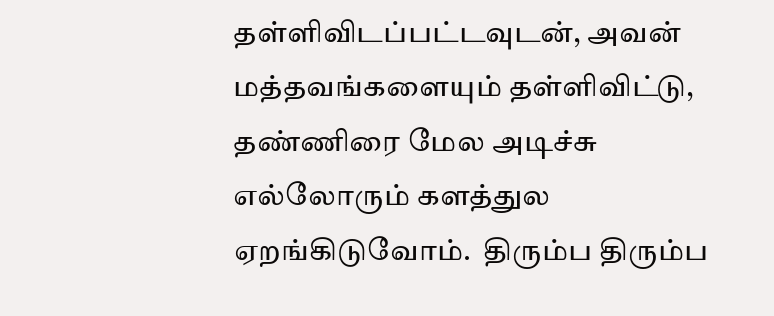தள்ளிவிடப்பட்டவுடன், அவன் மத்தவங்களையும் தள்ளிவிட்டு, தண்ணிரை மேல அடிச்சு எல்லோரும் களத்துல ஏறங்கிடுவோம்.  திரும்ப திரும்ப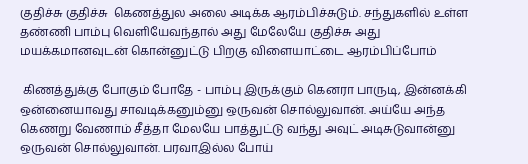குதிச்சு குதிச்சு  கெணத்துல அலை அடிக்க ஆரம்பிச்சுடும். சந்துகளில் உள்ள தண்ணி பாம்பு வெளியேவந்தால் அது மேலேயே குதிச்சு அது மயக்கமானவுடன் கொன்னுட்டு பிறகு விளையாட்டை ஆரம்பிப்போம்

 கிணத்துக்கு போகும் போதே - பாம்பு இருக்கும் கெனரா பாருடி, இன்னக்கி ஒன்னையாவது சாவடிக்கனும்னு ஒருவன் சொல்லுவான். அய்யே அந்த கெணறு வேணாம் சீத்தா மேலயே பாத்துட்டு வந்து அவுட் அடிசுடுவான்னு ஒருவன் சொல்லுவான். பரவாஇல்ல போய்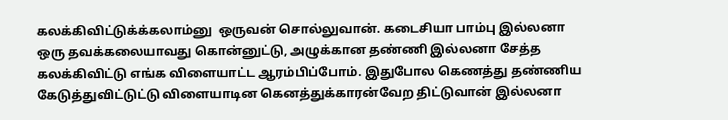கலக்கிவிட்டுக்க்கலாம்னு  ஒருவன் சொல்லுவான். கடைசியா பாம்பு இல்லனா ஒரு தவக்கலையாவது கொன்னுட்டு, அழுக்கான தண்ணி இல்லனா சேத்த கலக்கிவிட்டு எங்க விளையாட்ட ஆரம்பிப்போம். இதுபோல கெணத்து தண்ணிய கேடுத்துவிட்டுட்டு விளையாடின கெனத்துக்காரன்வேற திட்டுவான் இல்லனா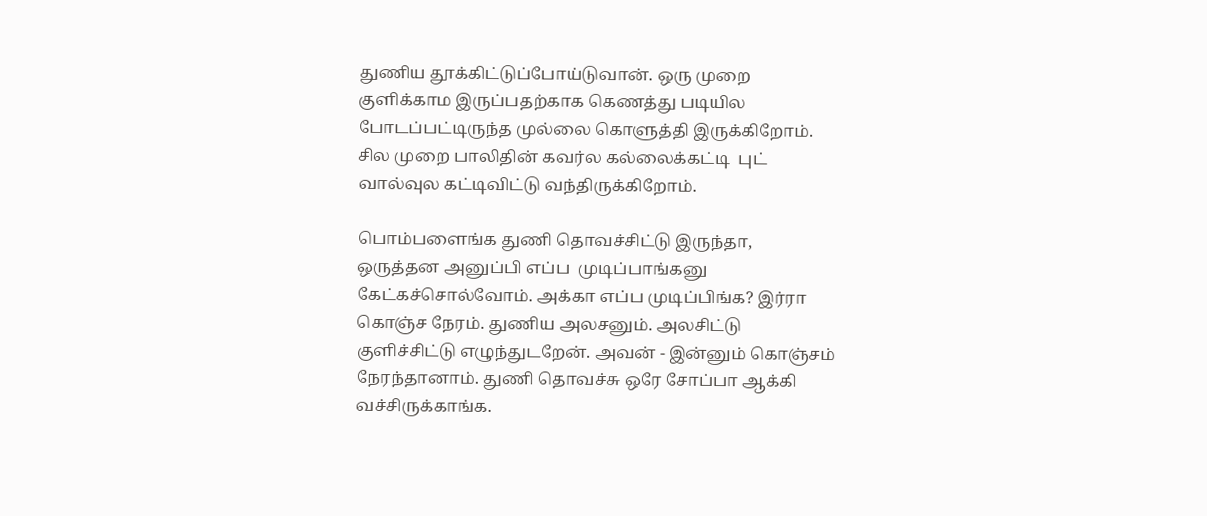துணிய தூக்கிட்டுப்போய்டுவான். ஒரு முறை குளிக்காம இருப்பதற்காக கெணத்து படியில போடப்பட்டிருந்த முல்லை கொளுத்தி இருக்கிறோம். சில முறை பாலிதின் கவர்ல கல்லைக்கட்டி  புட் வால்வுல கட்டிவிட்டு வந்திருக்கிறோம்.

பொம்பளைங்க துணி தொவச்சிட்டு இருந்தா, ஒருத்தன அனுப்பி எப்ப  முடிப்பாங்கனு கேட்கச்சொல்வோம். அக்கா எப்ப முடிப்பிங்க? இர்ரா கொஞ்ச நேரம். துணிய அலசனும். அலசிட்டு குளிச்சிட்டு எழுந்துடறேன். அவன் - இன்னும் கொஞ்சம் நேரந்தானாம். துணி தொவச்சு ஒரே சோப்பா ஆக்கி வச்சிருக்காங்க.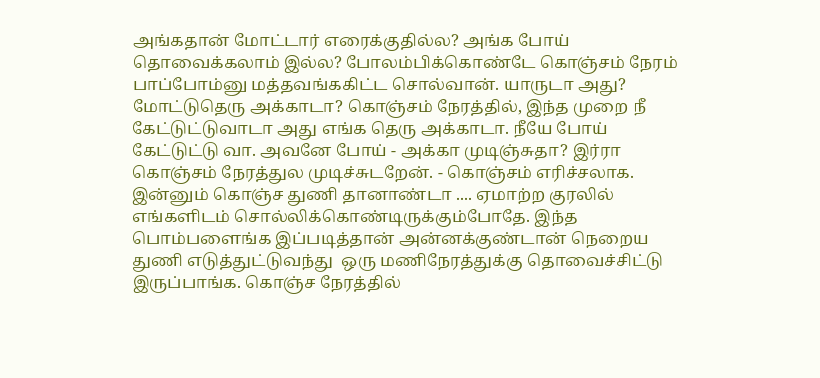அங்கதான் மோட்டார் எரைக்குதில்ல? அங்க போய் தொவைக்கலாம் இல்ல? போலம்பிக்கொண்டே கொஞ்சம் நேரம் பாப்போம்னு மத்தவங்ககிட்ட சொல்வான். யாருடா அது? மோட்டுதெரு அக்காடா? கொஞ்சம் நேரத்தில், இந்த முறை நீ கேட்டுட்டுவாடா அது எங்க தெரு அக்காடா. நீயே போய் கேட்டுட்டு வா. அவனே போய் - அக்கா முடிஞ்சுதா? இர்ரா கொஞ்சம் நேரத்துல முடிச்சுடறேன். - கொஞ்சம் எரிச்சலாக. இன்னும் கொஞ்ச துணி தானாண்டா .... ஏமாற்ற குரலில் எங்களிடம் சொல்லிக்கொண்டிருக்கும்போதே. இந்த பொம்பளைங்க இப்படித்தான் அன்னக்குண்டான் நெறைய துணி எடுத்துட்டுவந்து  ஒரு மணிநேரத்துக்கு தொவைச்சிட்டு இருப்பாங்க. கொஞ்ச நேரத்தில்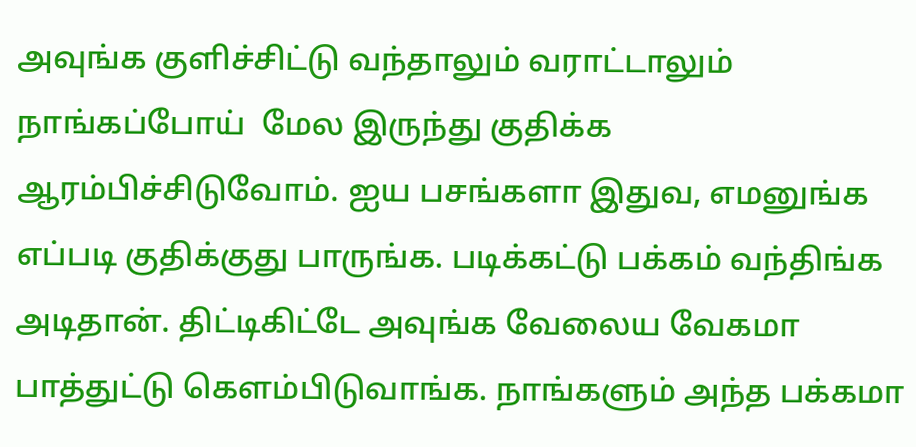அவுங்க குளிச்சிட்டு வந்தாலும் வராட்டாலும் நாங்கப்போய்  மேல இருந்து குதிக்க ஆரம்பிச்சிடுவோம். ஐய பசங்களா இதுவ, எமனுங்க எப்படி குதிக்குது பாருங்க. படிக்கட்டு பக்கம் வந்திங்க அடிதான். திட்டிகிட்டே அவுங்க வேலைய வேகமா பாத்துட்டு கெளம்பிடுவாங்க. நாங்களும் அந்த பக்கமா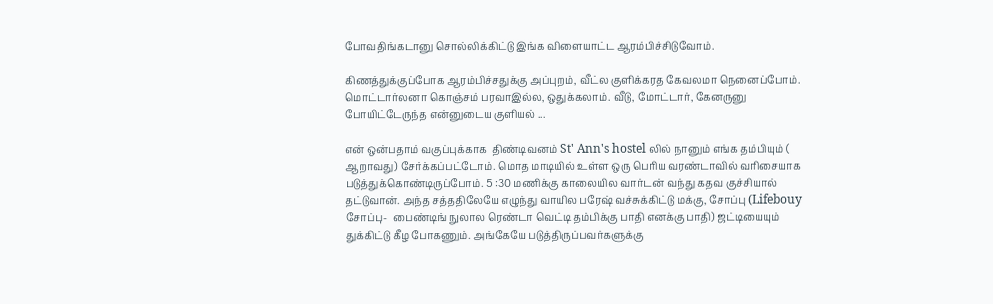போவதிங்கடானு சொல்லிக்கிட்டு இங்க விளையாட்ட ஆரம்பிச்சிடுவோம்.

கிணத்துக்குப்போக ஆரம்பிச்சதுக்கு அப்புறம், வீட்ல குளிக்கரத கேவலமா நெனைப்போம். மொட்டார்லனா கொஞ்சம் பரவாஇல்ல, ஒதுக்கலாம். வீடு, மோட்டார், கேனருனு போயிட்டேருந்த என்னுடைய குளியல் ...

என் ஒன்பதாம் வகுப்புக்காக  திண்டிவனம் St' Ann's hostel லில் நானும் எங்க தம்பியும் (
ஆறாவது) சேர்க்கப்பட்டோம். மொத மாடியில் உள்ள ஒரு பெரிய வரண்டாவில் வரிசையாக படுத்துக்கொண்டிருப்போம். 5 :30 மணிக்கு காலையில வார்டன் வந்து கதவ குச்சியால் தட்டுவான். அந்த சத்ததிலேயே எழுந்து வாயில பரேஷ் வச்சுக்கிட்டு மக்கு, சோப்பு (Lifebouy சோப்பு-  பைண்டிங் நுலால ரெண்டா வெட்டி தம்பிக்கு பாதி எனக்கு பாதி) ஜட்டியையும் துக்கிட்டு கீழ போகணும். அங்கேயே படுத்திருப்பவர்களுக்கு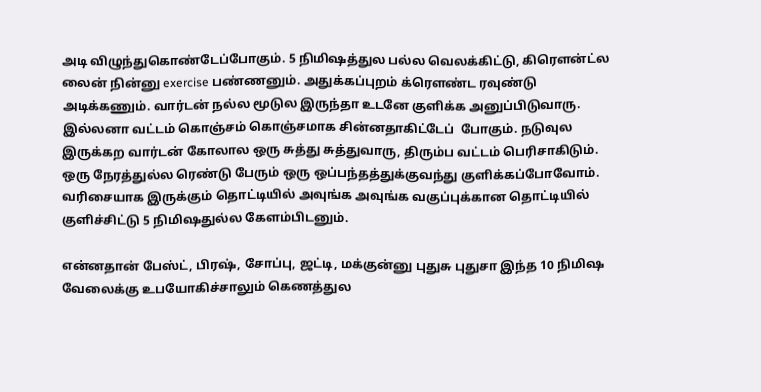அடி விழுந்துகொண்டேப்போகும். 5 நிமிஷத்துல பல்ல வெலக்கிட்டு, கிரௌன்ட்ல லைன் நின்னு exercise பண்ணனும். அதுக்கப்புறம் க்ரௌண்ட ரவுண்டு அடிக்கணும். வார்டன் நல்ல மூடுல இருந்தா உடனே குளிக்க அனுப்பிடுவாரு. இல்லனா வட்டம் கொஞ்சம் கொஞ்சமாக சின்னதாகிட்டேப்  போகும். நடுவுல இருக்கற வார்டன் கோலால ஒரு சுத்து சுத்துவாரு, திரும்ப வட்டம் பெரிசாகிடும். ஒரு நேரத்துல்ல ரெண்டு பேரும் ஒரு ஒப்பந்தத்துக்குவந்து குளிக்கப்போவோம். வரிசையாக இருக்கும் தொட்டியில் அவுங்க அவுங்க வகுப்புக்கான தொட்டியில் குளிச்சிட்டு 5 நிமிஷதுல்ல கேளம்பிடனும்.

என்னதான் பேஸ்ட், பிரஷ், சோப்பு, ஜட்டி, மக்குன்னு புதுசு புதுசா இந்த 10 நிமிஷ வேலைக்கு உபயோகிச்சாலும் கெணத்துல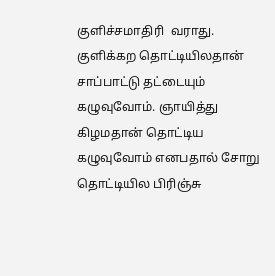குளிச்சமாதிரி  வராது. குளிக்கற தொட்டியிலதான்  சாப்பாட்டு தட்டையும் கழுவுவோம். ஞாயித்து கிழமதான் தொட்டிய கழுவுவோம் எனபதால் சோறு தொட்டியில பிரிஞ்சு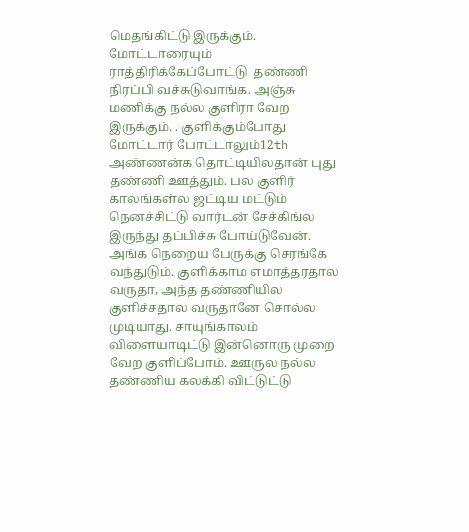மெதங்கிட்டு இருக்கும். மோட்டாரையும் ராத்திரிக்கேப்போட்டு  தண்ணி நிரப்பி வச்சுடுவாங்க. அஞ்சு மணிக்கு நல்ல குளிரா வேற இருக்கும். . குளிக்கும்போது மோட்டார் போட்டாலும்12th அண்ணன்க தொட்டியிலதான் புது தண்ணி ஊத்தும். பல குளிர் காலங்கள்ல ஜட்டிய மட்டும் நெனச்சிட்டு வார்டன் சேச்கிங்ல இருந்து தப்பிச்சு போய்டுவேன். அங்க நெறைய பேருக்கு செரங்கே வந்துடும். குளிக்காம எமாத்தரதால வருதா, அந்த தண்ணியில குளிச்சதால வருதானே சொல்ல முடியாது. சாயுங்காலம் விளையாடிட்டு இன்னொரு முறை வேற குளிப்போம். ஊருல நல்ல தண்ணிய கலக்கி விட்டுட்டு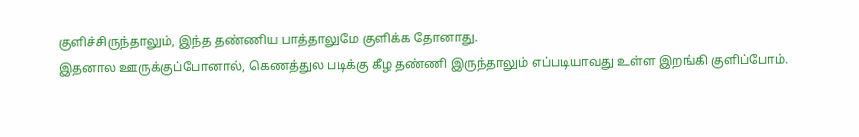குளிச்சிருந்தாலும், இந்த தண்ணிய பாத்தாலுமே குளிக்க தோனாது.
இதனால ஊருக்குப்போனால், கெணத்துல படிக்கு கீழ தண்ணி இருந்தாலும் எப்படியாவது உள்ள இறங்கி குளிப்போம்.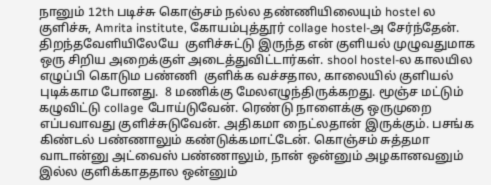நானும் 12th படிச்சு கொஞ்சம் நல்ல தண்ணியிலையும் hostel ல குளிச்சு, Amrita institute, கோயம்புத்தூர் collage hostel-அ சேர்ந்தேன். திறந்தவேளியிலேயே  குளிச்சுட்டு இருந்த என் குளியல் முழுவதுமாக ஒரு சிறிய அறைக்குள் அடைத்துவிட்டார்கள். shool hostel-ல காலயில எழுப்பி கொடும பண்ணி  குளிக்க வச்சதால, காலையில் குளியல் புடிக்காம போனது.  8 மணிக்கு மேலஎழுந்திருக்கறது. மூஞ்ச மட்டும் கழுவிட்டு collage போய்டுவேன். ரெண்டு நாளைக்கு ஒருமுறை எப்பவாவது குளிச்சுடுவேன். அதிகமா நைட்லதான் இருக்கும். பசங்க கிண்டல் பண்ணாலும் கண்டுக்கமாட்டேன். கொஞ்சம் சுத்தமா வாடான்னு அட்வைஸ் பண்ணாலும், நான் ஒன்னும் அழகானவனும் இல்ல குளிக்காததால ஒன்னும்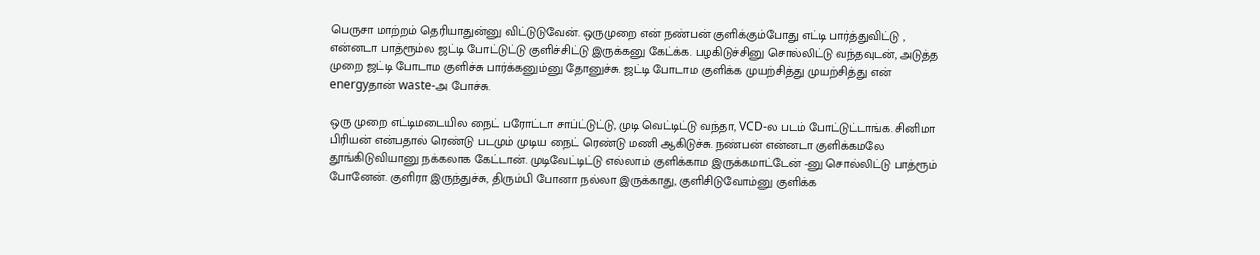பெருசா மாற்றம் தெரியாதுன்னு விட்டுடுவேன். ஒருமுறை என் நண்பன் குளிக்கும்போது எட்டி பார்த்துவிட்டு , என்னடா பாத்ரூம்ல ஜட்டி போட்டுட்டு குளிச்சிட்டு இருக்கனு கேட்க்க. பழகிடுச்சினு சொல்லிட்டு வந்தவுடன், அடுத்த முறை ஜட்டி போடாம குளிச்சு பார்க்கனும்னு தோனுச்சு. ஜட்டி போடாம குளிக்க முயற்சித்து முயற்சித்து என் energyதான் waste-அ போச்சு.

ஒரு முறை எட்டிமடையில நைட் பரோட்டா சாப்ட்டுட்டு, முடி வெட்டிட்டு வந்தா, VCD-ல படம் போட்டுட்டாங்க. சினிமா பிரியன் என்பதால் ரெண்டு படமும் முடிய நைட் ரெண்டு மணி ஆகிடுச்சு. நண்பன் என்னடா குளிக்கமலே தூங்கிடுவியானு நக்கலாக கேட்டான். முடிவேட்டிட்டு எல்லாம் குளிக்காம இருக்கமாட்டேன் -னு சொல்லிட்டு பாத்ரூம் போனேன். குளிரா இருந்துச்சு, திரும்பி போனா நல்லா இருக்காது, குளிசிடுவோம்னு குளிக்க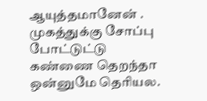ஆயுத்தமானேன் . முகத்துக்கு சோப்பு போட்டுட்டு கண்ணை தெறந்தா ஒன்னுமே தெரியல.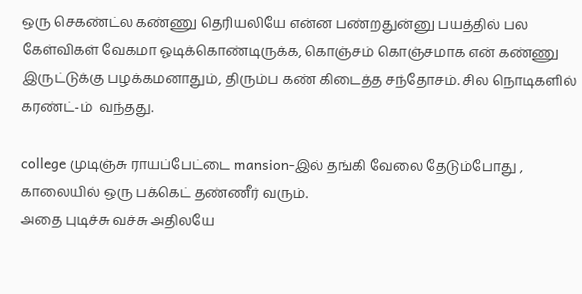ஒரு செகண்ட்ல கண்ணு தெரியலியே என்ன பண்றதுன்னு பயத்தில் பல கேள்விகள் வேகமா ஓடிக்கொண்டிருக்க, கொஞ்சம் கொஞ்சமாக என் கண்ணு இருட்டுக்கு பழக்கமனாதும், திரும்ப கண் கிடைத்த சந்தோசம். சில நொடிகளில் கரண்ட்-ம்  வந்தது.

college முடிஞ்சு ராயப்பேட்டை mansion-இல் தங்கி வேலை தேடும்போது , காலையில் ஒரு பக்கெட் தண்ணீர் வரும்.
அதை புடிச்சு வச்சு அதிலயே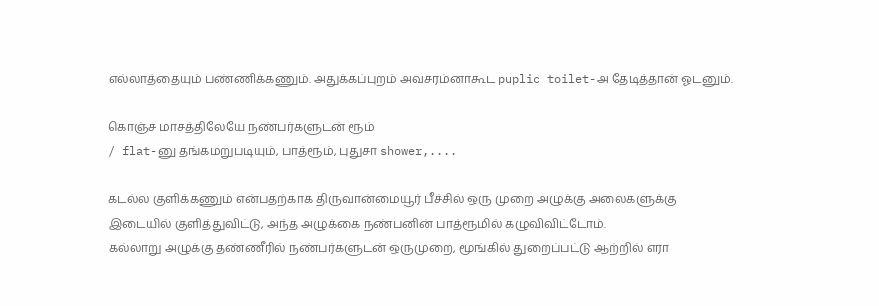எல்லாத்தையும் பண்ணிக்கணும். அதுக்கப்புறம் அவசரம்னாகூட puplic toilet-அ தேடித்தான் ஓடனும்.

கொஞ்ச மாசத்திலேயே நண்பர்களுடன் ரூம்
/ flat-னு தங்கமறுபடியும், பாத்ரூம், புதுசா shower,....

கடல்ல குளிக்கணும் என்பதற்காக திருவான்மையூர் பீச்சில் ஒரு முறை அழுக்கு அலைகளுக்கு இடையில் குளித்துவிட்டு, அந்த அழுக்கை நண்பனின் பாத்ரூமில் கழுவிவிட்டோம்.
கல்லாறு அழுக்கு தண்ணீரில் நண்பர்களுடன் ஒருமுறை, மூங்கில் துறைப்பட்டு ஆற்றில் எரா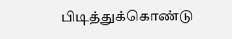பிடித்துக்கொண்டு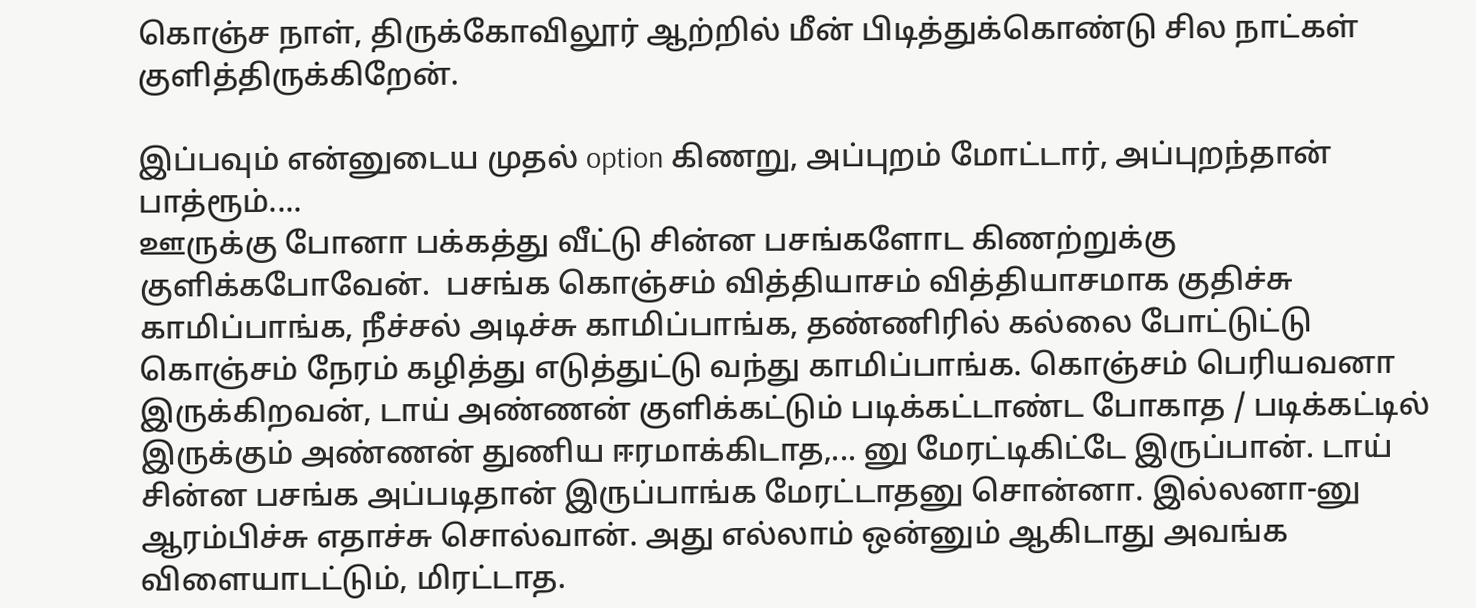கொஞ்ச நாள், திருக்கோவிலூர் ஆற்றில் மீன் பிடித்துக்கொண்டு சில நாட்கள் குளித்திருக்கிறேன்.

இப்பவும் என்னுடைய முதல் option கிணறு, அப்புறம் மோட்டார், அப்புறந்தான் பாத்ரூம்....
ஊருக்கு போனா பக்கத்து வீட்டு சின்ன பசங்களோட கிணற்றுக்கு குளிக்கபோவேன்.  பசங்க கொஞ்சம் வித்தியாசம் வித்தியாசமாக குதிச்சு காமிப்பாங்க, நீச்சல் அடிச்சு காமிப்பாங்க, தண்ணிரில் கல்லை போட்டுட்டு கொஞ்சம் நேரம் கழித்து எடுத்துட்டு வந்து காமிப்பாங்க. கொஞ்சம் பெரியவனா இருக்கிறவன், டாய் அண்ணன் குளிக்கட்டும் படிக்கட்டாண்ட போகாத / படிக்கட்டில் இருக்கும் அண்ணன் துணிய ஈரமாக்கிடாத,... னு மேரட்டிகிட்டே இருப்பான். டாய் சின்ன பசங்க அப்படிதான் இருப்பாங்க மேரட்டாதனு சொன்னா. இல்லனா-னு ஆரம்பிச்சு எதாச்சு சொல்வான். அது எல்லாம் ஒன்னும் ஆகிடாது அவங்க விளையாடட்டும், மிரட்டாத.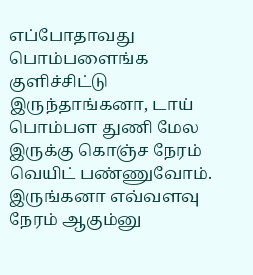எப்போதாவது பொம்பளைங்க குளிச்சிட்டு இருந்தாங்கனா, டாய் பொம்பள துணி மேல இருக்கு கொஞ்ச நேரம் வெயிட் பண்ணுவோம். இருங்கனா எவ்வளவு நேரம் ஆகும்னு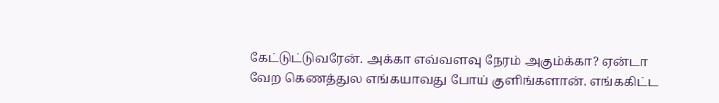கேட்டுட்டுவரேன். அக்கா எவ்வளவு நேரம் அகும்க்கா? ஏன்டா வேற கெணத்துல எங்கயாவது போய் குளிங்களான். எங்ககிட்ட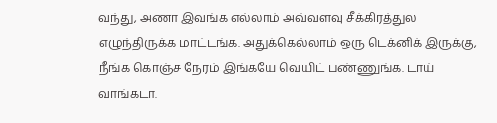வந்து, அணா இவங்க எல்லாம் அவ்வளவு சீக்கிரத்துல எழுந்திருக்க மாட்டங்க. அதுக்கெல்லாம் ஒரு டெக்னிக் இருக்கு, நீங்க கொஞ்ச நேரம் இங்கயே வெயிட் பண்ணுங்க. டாய் வாங்கடா.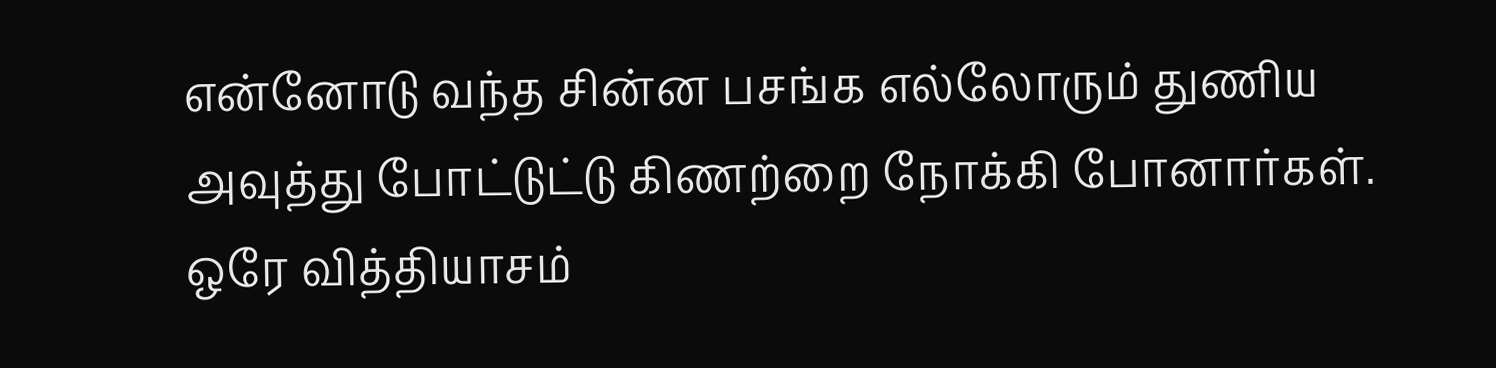என்னோடு வந்த சின்ன பசங்க எல்லோரும் துணிய அவுத்து போட்டுட்டு கிணற்றை நோக்கி போனார்கள். ஒரே வித்தியாசம்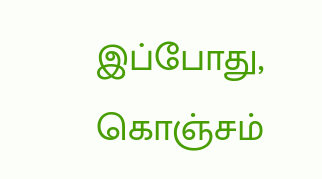இப்போது,  கொஞ்சம்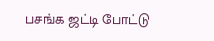பசங்க ஜட்டி போட்டு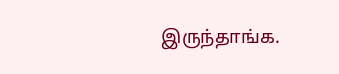இருந்தாங்க.